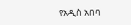የአዲስ አበባ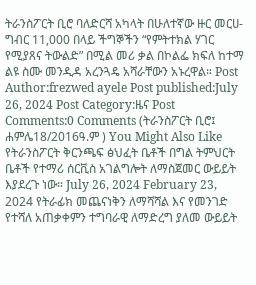ትራንስፖርት ቢሮ ባለድርሻ አካላት በሁለተኛው ዙር መርሀ-ግብር 11,000 በላይ ችግኞችን “የምትተክል ሃገር የሚያጸና ትውልድ” በሚል መሪ ቃል በኮልፌ ክፍለ ከተማ ልዩ ስሙ መንዲዳ አረንጓዴ አሻራቸውን አኑረዋል። Post Author:frezwed ayele Post published:July 26, 2024 Post Category:ዜና Post Comments:0 Comments (ትራንስፖርት ቢሮ፤ ሐምሌ18/2016ዓ.ም ) You Might Also Like የትራንስፖርት ቅርንጫፍ ፅህፈት ቤቶች በግል ትምህርት ቤቶች የተማሪ ሰርቪስ አገልግሎት ለማስጀመር ውይይት እያደረጉ ነው። July 26, 2024 February 23, 2024 የትራፊክ መጨናነቅን ለማሻሻል እና የመንገድ የተሻለ አጠቃቀምን ተግባራዊ ለማድረግ ያለመ ውይይት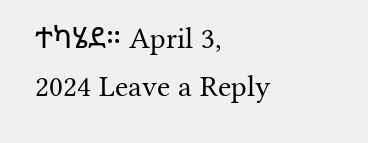ተካሄደ። April 3, 2024 Leave a Reply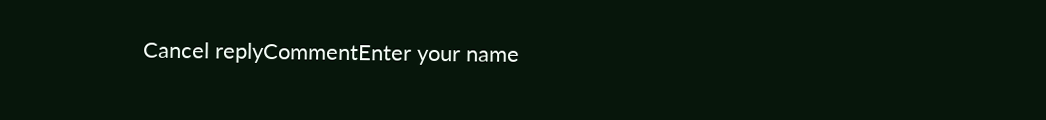Cancel replyCommentEnter your name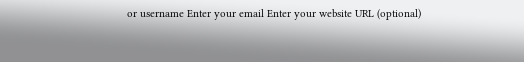or username Enter your email Enter your website URL (optional)